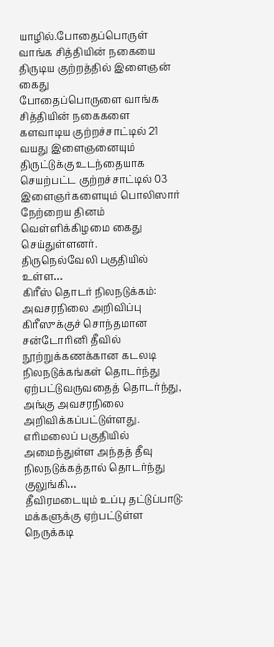யாழில்.போதைப்பொருள் வாங்க சித்தியின் நகையை திருடிய குற்றத்தில் இளைஞன் கைது
போதைப்பொருளை வாங்க சித்தியின் நகைகளை களவாடிய குற்றச்சாட்டில் 21 வயது இளைஞனையும் திருட்டுக்கு உடந்தையாக செயற்பட்ட குற்றச்சாட்டில் 03 இளைஞர்களையும் பொலிஸார் நேற்றைய தினம் வெள்ளிக்கிழமை கைது செய்துள்ளனர்.
திருநெல்வேலி பகுதியில் உள்ள…
கிரீஸ் தொடர் நிலநடுக்கம்: அவசரநிலை அறிவிப்பு
கிரீஸுக்குச் சொந்தமான சன்டோரினி தீவில் நூற்றுக்கணக்கான கடலடி நிலநடுக்கங்கள் தொடர்ந்து ஏற்பட்டுவருவதைத் தொடர்ந்து, அங்கு அவசரநிலை அறிவிக்கப்பட்டுள்ளது.
எரிமலைப் பகுதியில் அமைந்துள்ள அந்தத் தீவு நிலநடுக்கத்தால் தொடர்ந்து குலுங்கி…
தீவிரமடையும் உப்பு தட்டுப்பாடு: மக்களுக்கு ஏற்பட்டுள்ள நெருக்கடி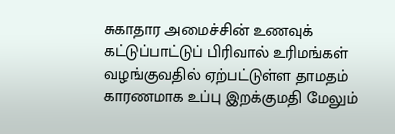சுகாதார அமைச்சின் உணவுக் கட்டுப்பாட்டுப் பிரிவால் உரிமங்கள் வழங்குவதில் ஏற்பட்டுள்ள தாமதம் காரணமாக உப்பு இறக்குமதி மேலும்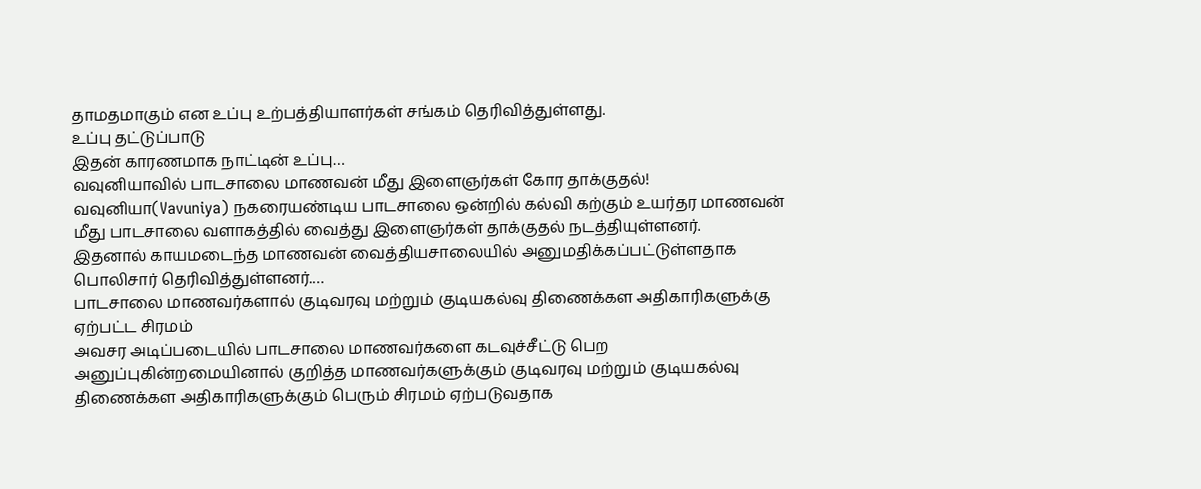தாமதமாகும் என உப்பு உற்பத்தியாளர்கள் சங்கம் தெரிவித்துள்ளது.
உப்பு தட்டுப்பாடு
இதன் காரணமாக நாட்டின் உப்பு…
வவுனியாவில் பாடசாலை மாணவன் மீது இளைஞர்கள் கோர தாக்குதல்!
வவுனியா(Vavuniya) நகரையண்டிய பாடசாலை ஒன்றில் கல்வி கற்கும் உயர்தர மாணவன் மீது பாடசாலை வளாகத்தில் வைத்து இளைஞர்கள் தாக்குதல் நடத்தியுள்ளனர்.
இதனால் காயமடைந்த மாணவன் வைத்தியசாலையில் அனுமதிக்கப்பட்டுள்ளதாக பொலிசார் தெரிவித்துள்ளனர்.…
பாடசாலை மாணவர்களால் குடிவரவு மற்றும் குடியகல்வு திணைக்கள அதிகாரிகளுக்கு ஏற்பட்ட சிரமம்
அவசர அடிப்படையில் பாடசாலை மாணவர்களை கடவுச்சீட்டு பெற அனுப்புகின்றமையினால் குறித்த மாணவர்களுக்கும் குடிவரவு மற்றும் குடியகல்வு திணைக்கள அதிகாரிகளுக்கும் பெரும் சிரமம் ஏற்படுவதாக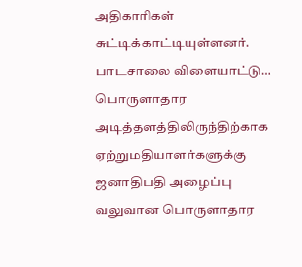அதிகாரிகள் சுட்டிக்காட்டியுள்ளனர்.
பாடசாலை விளையாட்டு…
பொருளாதார அடித்தளத்திலிருந்திற்காக ஏற்றுமதியாளர்களுக்கு ஜனாதிபதி அழைப்பு
வலுவான பொருளாதார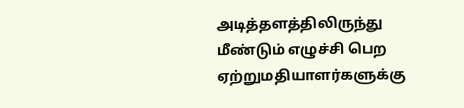அடித்தளத்திலிருந்து மீண்டும் எழுச்சி பெற ஏற்றுமதியாளர்களுக்கு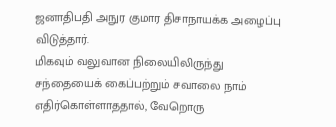ஜனாதிபதி அநுர குமார திசாநாயக்க அழைப்பு விடுத்தார்.
மிகவும் வலுவான நிலையிலிருந்து சந்தையைக் கைப்பற்றும் சவாலை நாம் எதிர்கொள்ளாததால், வேறொரு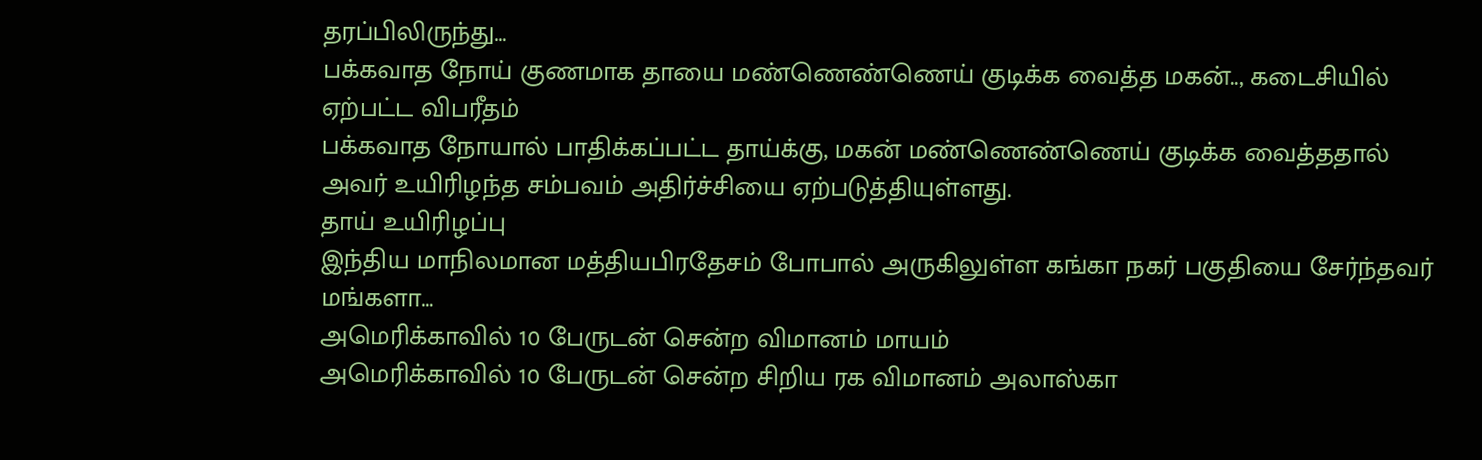தரப்பிலிருந்து…
பக்கவாத நோய் குணமாக தாயை மண்ணெண்ணெய் குடிக்க வைத்த மகன்.., கடைசியில் ஏற்பட்ட விபரீதம்
பக்கவாத நோயால் பாதிக்கப்பட்ட தாய்க்கு, மகன் மண்ணெண்ணெய் குடிக்க வைத்ததால் அவர் உயிரிழந்த சம்பவம் அதிர்ச்சியை ஏற்படுத்தியுள்ளது.
தாய் உயிரிழப்பு
இந்திய மாநிலமான மத்தியபிரதேசம் போபால் அருகிலுள்ள கங்கா நகர் பகுதியை சேர்ந்தவர் மங்களா…
அமெரிக்காவில் 10 பேருடன் சென்ற விமானம் மாயம்
அமெரிக்காவில் 10 பேருடன் சென்ற சிறிய ரக விமானம் அலாஸ்கா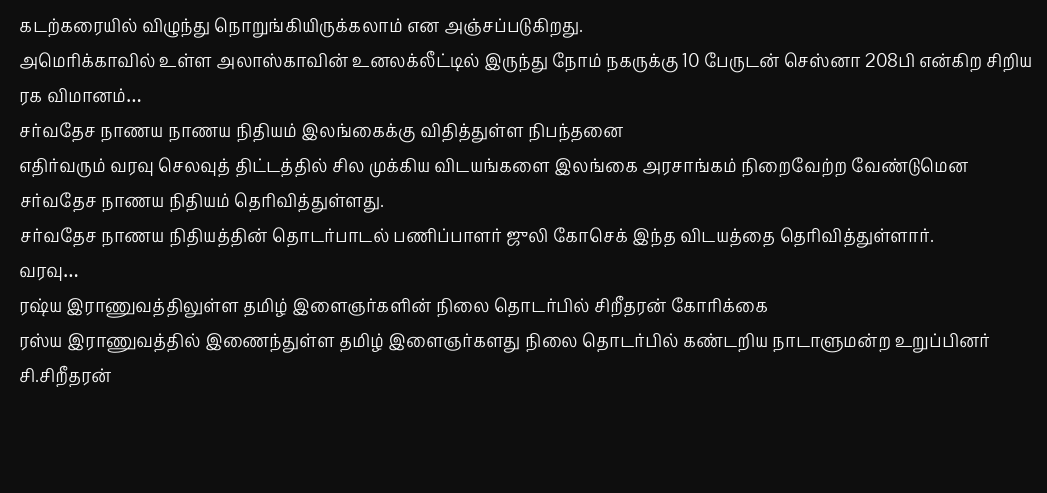கடற்கரையில் விழுந்து நொறுங்கியிருக்கலாம் என அஞ்சப்படுகிறது.
அமெரிக்காவில் உள்ள அலாஸ்காவின் உனலக்லீட்டில் இருந்து நோம் நகருக்கு 10 பேருடன் செஸ்னா 208பி என்கிற சிறிய ரக விமானம்…
சர்வதேச நாணய நாணய நிதியம் இலங்கைக்கு விதித்துள்ள நிபந்தனை
எதிர்வரும் வரவு செலவுத் திட்டத்தில் சில முக்கிய விடயங்களை இலங்கை அரசாங்கம் நிறைவேற்ற வேண்டுமென சர்வதேச நாணய நிதியம் தெரிவித்துள்ளது.
சர்வதேச நாணய நிதியத்தின் தொடர்பாடல் பணிப்பாளர் ஜுலி கோசெக் இந்த விடயத்தை தெரிவித்துள்ளார்.
வரவு…
ரஷ்ய இராணுவத்திலுள்ள தமிழ் இளைஞர்களின் நிலை தொடர்பில் சிறீதரன் கோரிக்கை
ரஸ்ய இராணுவத்தில் இணைந்துள்ள தமிழ் இளைஞர்களது நிலை தொடர்பில் கண்டறிய நாடாளுமன்ற உறுப்பினர் சி.சிறீதரன்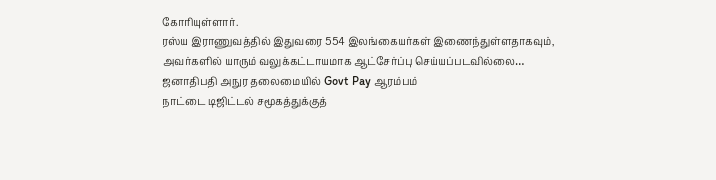கோரியுள்ளார்.
ரஸ்ய இராணுவத்தில் இதுவரை 554 இலங்கையர்கள் இணைந்துள்ளதாகவும், அவர்களில் யாரும் வலுக்கட்டாயமாக ஆட்சேர்ப்பு செய்யப்படவில்லை…
ஜனாதிபதி அநுர தலைமையில் Govt Pay ஆரம்பம்
நாட்டை டிஜிட்டல் சமூகத்துக்குத்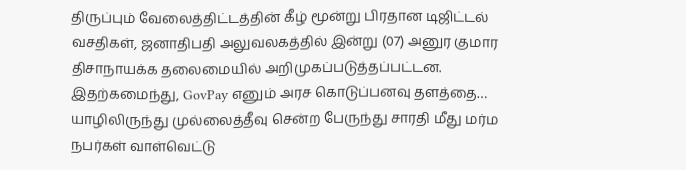திருப்பும் வேலைத்திட்டத்தின் கீழ் மூன்று பிரதான டிஜிட்டல் வசதிகள், ஜனாதிபதி அலுவலகத்தில் இன்று (07) அனுர குமார திசாநாயக்க தலைமையில் அறிமுகப்படுத்தப்பட்டன.
இதற்கமைந்து, GovPay எனும் அரச கொடுப்பனவு தளத்தை…
யாழிலிருந்து முல்லைத்தீவு சென்ற பேருந்து சாரதி மீது மர்ம நபர்கள் வாள்வெட்டு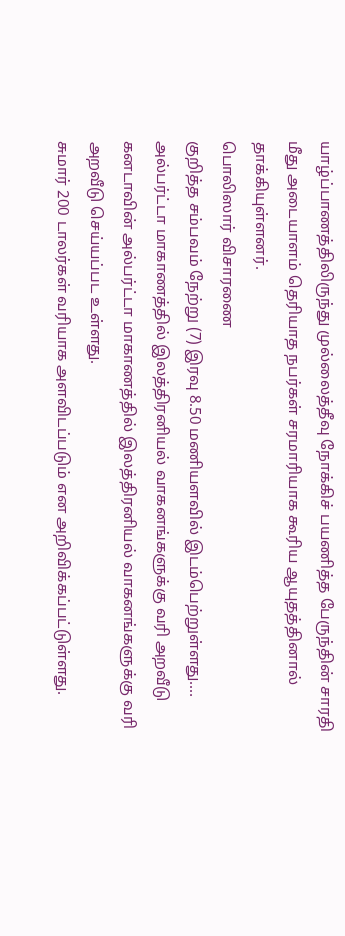யாழ்ப்பாணத்திலிருந்து முல்லைத்தீவு நோக்கிச் பயணித்த பேருந்தின் சாரதி மீது அடையாளம் தெரியாத நபர்கள் சரமாரியாக கூரிய ஆயுதத்தினால் தாக்கியுள்ளனர்.
பொலிஸார் விசாரணை
குறித்த சம்பவம் நேற்று (7) இரவு 8.50 மணியளவில் இடம்பெற்றுள்ளது.…
அல்பர்ட்டா மாகாணத்தில் இலத்திரனியல் வாகனங்களுக்கு வரி அறவீடு
கனடாவின் அல்பர்ட்டா மாகாணத்தில் இலத்திரனியல் வாகனங்களுக்கு வரி அறவீடு செய்யப்பட உள்ளது.
சுமார் 200 டாலர்கள் வரியாக அளவிடப்படும் என அறிவிக்கப்பட்டுள்ளது.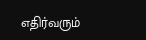எதிர்வரும்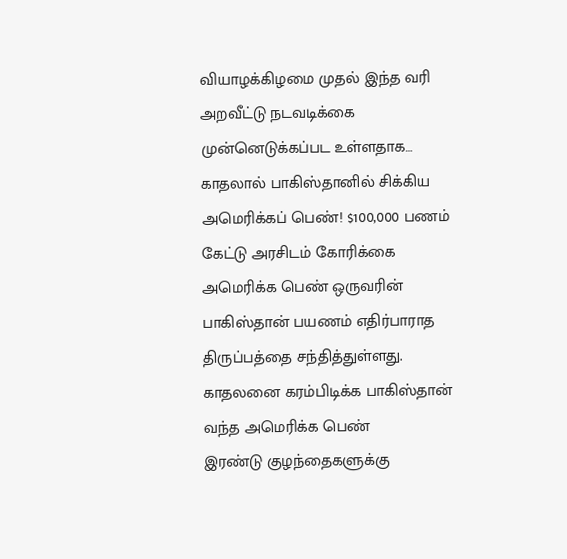வியாழக்கிழமை முதல் இந்த வரி அறவீட்டு நடவடிக்கை முன்னெடுக்கப்பட உள்ளதாக…
காதலால் பாகிஸ்தானில் சிக்கிய அமெரிக்கப் பெண்! $100,000 பணம் கேட்டு அரசிடம் கோரிக்கை
அமெரிக்க பெண் ஒருவரின் பாகிஸ்தான் பயணம் எதிர்பாராத திருப்பத்தை சந்தித்துள்ளது.
காதலனை கரம்பிடிக்க பாகிஸ்தான் வந்த அமெரிக்க பெண்
இரண்டு குழந்தைகளுக்கு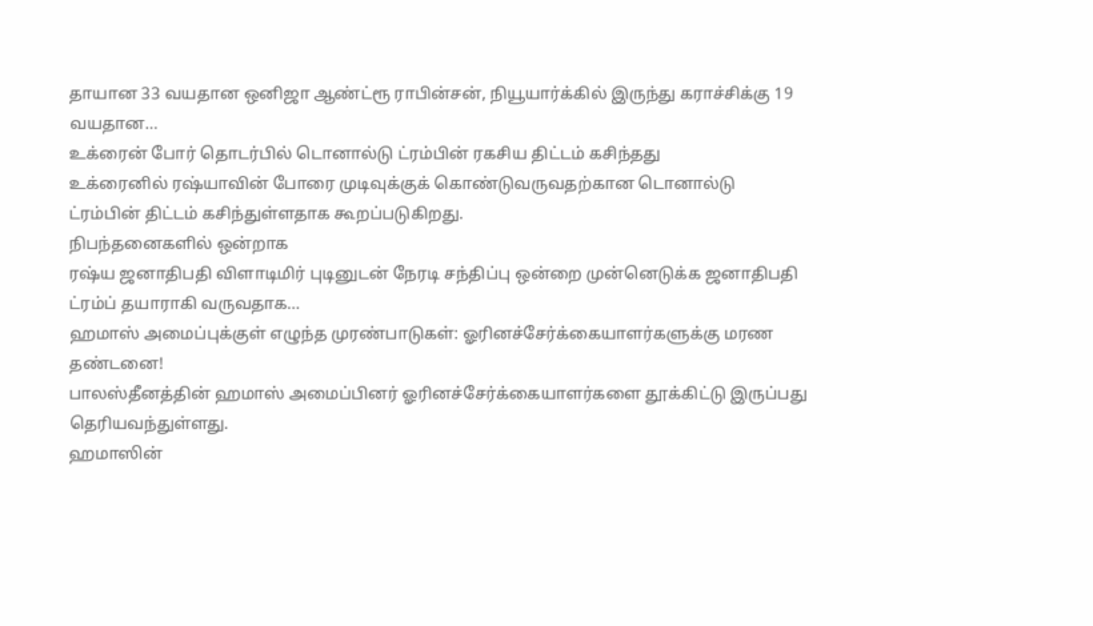தாயான 33 வயதான ஒனிஜா ஆண்ட்ரூ ராபின்சன், நியூயார்க்கில் இருந்து கராச்சிக்கு 19 வயதான…
உக்ரைன் போர் தொடர்பில் டொனால்டு ட்ரம்பின் ரகசிய திட்டம் கசிந்தது
உக்ரைனில் ரஷ்யாவின் போரை முடிவுக்குக் கொண்டுவருவதற்கான டொனால்டு ட்ரம்பின் திட்டம் கசிந்துள்ளதாக கூறப்படுகிறது.
நிபந்தனைகளில் ஒன்றாக
ரஷ்ய ஜனாதிபதி விளாடிமிர் புடினுடன் நேரடி சந்திப்பு ஒன்றை முன்னெடுக்க ஜனாதிபதி ட்ரம்ப் தயாராகி வருவதாக…
ஹமாஸ் அமைப்புக்குள் எழுந்த முரண்பாடுகள்: ஓரினச்சேர்க்கையாளர்களுக்கு மரண தண்டனை!
பாலஸ்தீனத்தின் ஹமாஸ் அமைப்பினர் ஓரினச்சேர்க்கையாளர்களை தூக்கிட்டு இருப்பது தெரியவந்துள்ளது.
ஹமாஸின்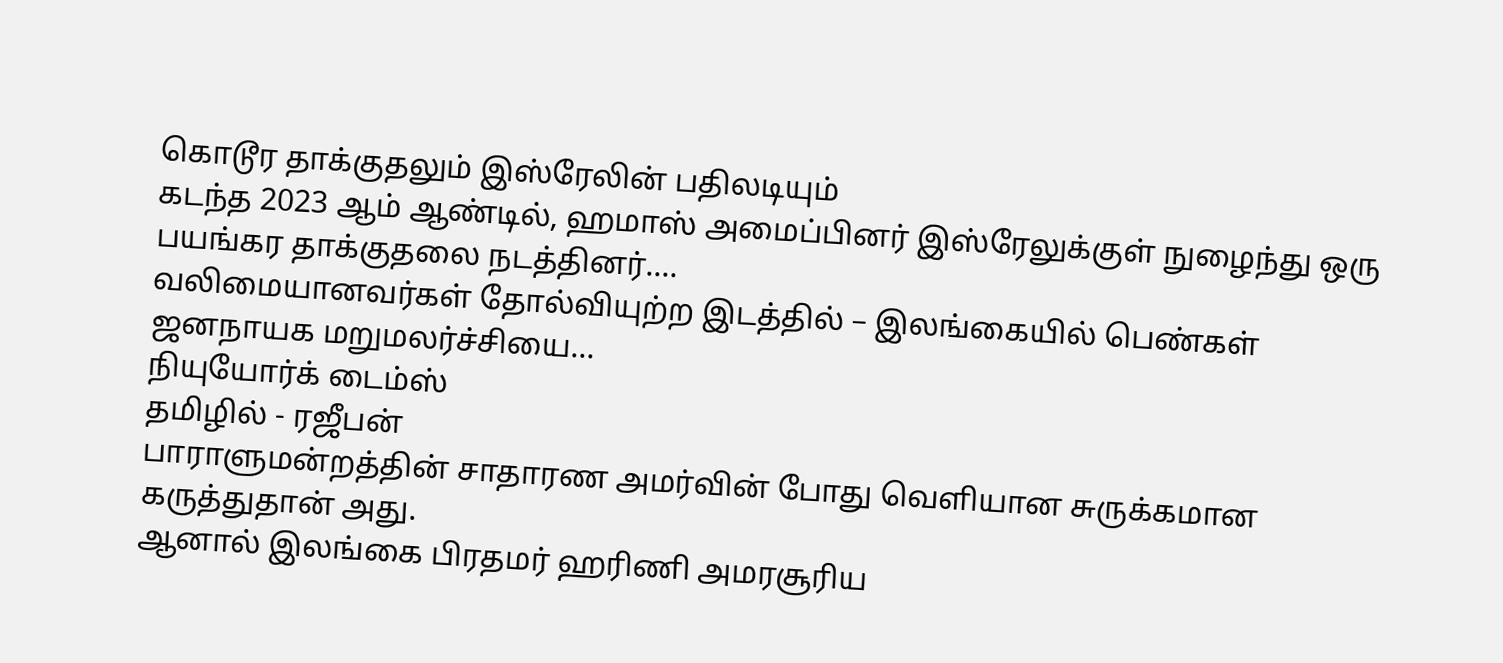கொடூர தாக்குதலும் இஸ்ரேலின் பதிலடியும்
கடந்த 2023 ஆம் ஆண்டில், ஹமாஸ் அமைப்பினர் இஸ்ரேலுக்குள் நுழைந்து ஒரு பயங்கர தாக்குதலை நடத்தினர்.…
வலிமையானவர்கள் தோல்வியுற்ற இடத்தில் – இலங்கையில் பெண்கள் ஜனநாயக மறுமலர்ச்சியை…
நியுயோர்க் டைம்ஸ்
தமிழில் - ரஜீபன்
பாராளுமன்றத்தின் சாதாரண அமர்வின் போது வெளியான சுருக்கமான கருத்துதான் அது.
ஆனால் இலங்கை பிரதமர் ஹரிணி அமரசூரிய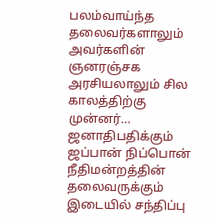பலம்வாய்ந்த தலைவர்களாலும் அவர்களின் ஞனரஞ்சக அரசியலாலும் சில காலத்திற்கு முன்னர்…
ஜனாதிபதிக்கும் ஜப்பான் நிப்பொன் நீதிமன்றத்தின் தலைவருக்கும் இடையில் சந்திப்பு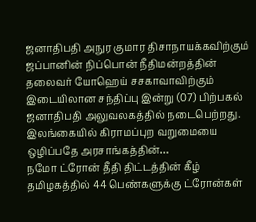ஜனாதிபதி அநுர குமார திசாநாயக்கவிற்கும் ஜப்பானின் நிப்பொன் நீதிமன்றத்தின் தலைவர் யோஹெய் சசகாவாவிற்கும் இடையிலான சந்திப்பு இன்று (07) பிற்பகல் ஜனாதிபதி அலுவலகத்தில் நடைபெற்றது.
இலங்கையில் கிராமப்புற வறுமையை ஒழிப்பதே அரசாங்கத்தின்…
நமோ ட்ரோன் தீதி திட்டத்தின் கீழ் தமிழகத்தில் 44 பெண்களுக்கு ட்ரோன்கள்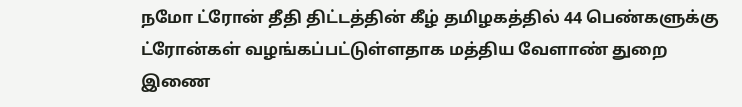நமோ ட்ரோன் தீதி திட்டத்தின் கீழ் தமிழகத்தில் 44 பெண்களுக்கு ட்ரோன்கள் வழங்கப்பட்டுள்ளதாக மத்திய வேளாண் துறை இணை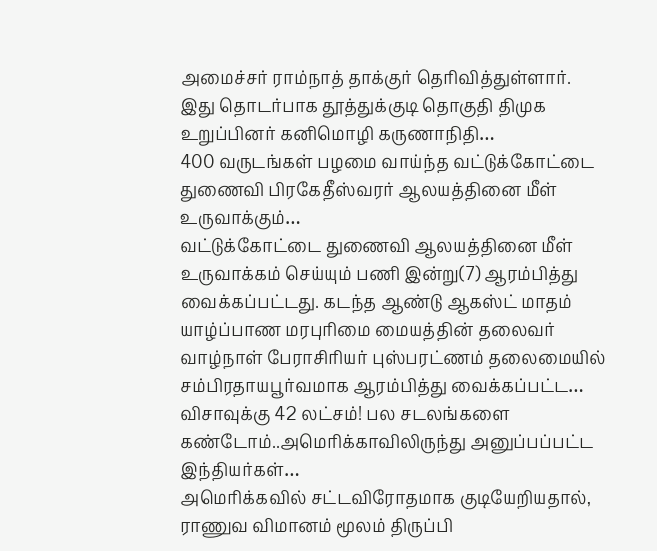அமைச்சர் ராம்நாத் தாக்குர் தெரிவித்துள்ளார்.
இது தொடர்பாக தூத்துக்குடி தொகுதி திமுக உறுப்பினர் கனிமொழி கருணாநிதி…
400 வருடங்கள் பழமை வாய்ந்த வட்டுக்கோட்டை துணைவி பிரகேதீஸ்வரர் ஆலயத்தினை மீள் உருவாக்கும்…
வட்டுக்கோட்டை துணைவி ஆலயத்தினை மீள் உருவாக்கம் செய்யும் பணி இன்று(7) ஆரம்பித்து வைக்கப்பட்டது. கடந்த ஆண்டு ஆகஸ்ட் மாதம் யாழ்ப்பாண மரபுரிமை மையத்தின் தலைவர் வாழ்நாள் பேராசிரியர் புஸ்பரட்ணம் தலைமையில் சம்பிரதாயபூர்வமாக ஆரம்பித்து வைக்கப்பட்ட…
விசாவுக்கு 42 லட்சம்! பல சடலங்களை கண்டோம்..அமெரிக்காவிலிருந்து அனுப்பப்பட்ட இந்தியர்கள்…
அமெரிக்கவில் சட்டவிரோதமாக குடியேறியதால், ராணுவ விமானம் மூலம் திருப்பி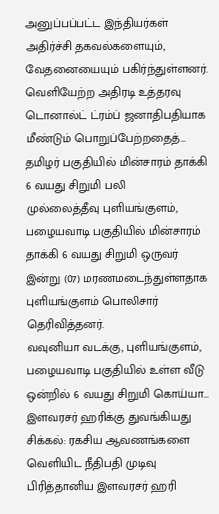அனுப்பப்பட்ட இந்தியர்கள் அதிர்ச்சி தகவல்களையும், வேதனையையும் பகிர்ந்துள்ளனர்.
வெளியேற்ற அதிரடி உத்தரவு
டொனால்ட் ட்ரம்ப் ஜனாதிபதியாக மீண்டும் பொறுப்பேற்றதைத்…
தமிழர் பகுதியில் மின்சாரம் தாக்கி 6 வயது சிறுமி பலி
முல்லைத்தீவு புளியங்குளம், பழையவாடி பகுதியில் மின்சாரம் தாக்கி 6 வயது சிறுமி ஒருவர் இன்று (07) மரணமடைந்துள்ளதாக புளியங்குளம் பொலிசார் தெரிவித்தனர்.
வவுனியா வடக்கு, புளியங்குளம், பழையவாடி பகுதியில் உள்ள வீடு ஒன்றில் 6 வயது சிறுமி கொய்யா…
இளவரசர் ஹரிக்கு துவங்கியது சிக்கல்: ரகசிய ஆவணங்களை வெளியிட நீதிபதி முடிவு
பிரித்தானிய இளவரசர் ஹரி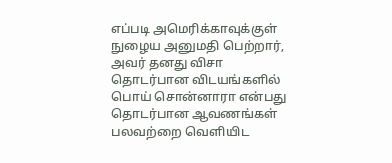எப்படி அமெரிக்காவுக்குள் நுழைய அனுமதி பெற்றார், அவர் தனது விசா தொடர்பான விடயங்களில் பொய் சொன்னாரா என்பது தொடர்பான ஆவணங்கள் பலவற்றை வெளியிட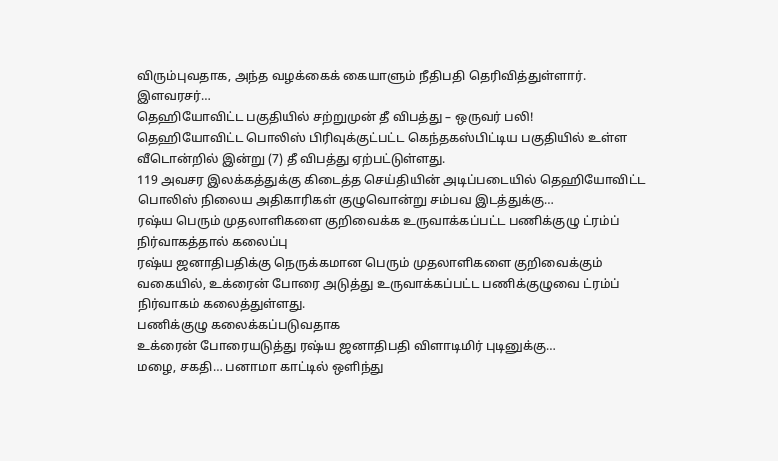விரும்புவதாக, அந்த வழக்கைக் கையாளும் நீதிபதி தெரிவித்துள்ளார்.
இளவரசர்…
தெஹியோவிட்ட பகுதியில் சற்றுமுன் தீ விபத்து – ஒருவர் பலி!
தெஹியோவிட்ட பொலிஸ் பிரிவுக்குட்பட்ட கெந்தகஸ்பிட்டிய பகுதியில் உள்ள வீடொன்றில் இன்று (7) தீ விபத்து ஏற்பட்டுள்ளது.
119 அவசர இலக்கத்துக்கு கிடைத்த செய்தியின் அடிப்படையில் தெஹியோவிட்ட பொலிஸ் நிலைய அதிகாரிகள் குழுவொன்று சம்பவ இடத்துக்கு…
ரஷ்ய பெரும் முதலாளிகளை குறிவைக்க உருவாக்கப்பட்ட பணிக்குழு ட்ரம்ப் நிர்வாகத்தால் கலைப்பு
ரஷ்ய ஜனாதிபதிக்கு நெருக்கமான பெரும் முதலாளிகளை குறிவைக்கும் வகையில், உக்ரைன் போரை அடுத்து உருவாக்கப்பட்ட பணிக்குழுவை ட்ரம்ப் நிர்வாகம் கலைத்துள்ளது.
பணிக்குழு கலைக்கப்படுவதாக
உக்ரைன் போரையடுத்து ரஷ்ய ஜனாதிபதி விளாடிமிர் புடினுக்கு…
மழை, சகதி… பனாமா காட்டில் ஒளிந்து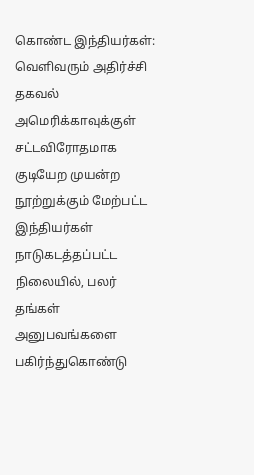கொண்ட இந்தியர்கள்: வெளிவரும் அதிர்ச்சி தகவல்
அமெரிக்காவுக்குள் சட்டவிரோதமாக குடியேற முயன்ற நூற்றுக்கும் மேற்பட்ட இந்தியர்கள் நாடுகடத்தப்பட்ட நிலையில், பலர் தங்கள் அனுபவங்களை பகிர்ந்துகொண்டு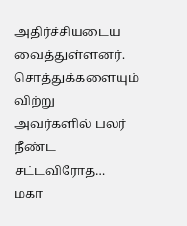அதிர்ச்சியடைய வைத்துள்ளனர்.
சொத்துக்களையும் விற்று
அவர்களில் பலர் நீண்ட சட்டவிரோத…
மகா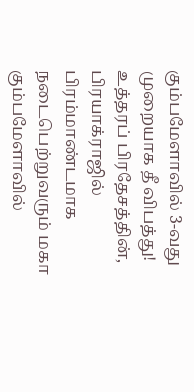கும்பமேளாவில் 3-வது முறையாக தீ விபத்து!
உத்தரப் பிரதேசத்தின், பிரயாக்ராஜில் பிரம்மாண்டமாக நடைபெற்றுவரும் மகா கும்பமேளாவில்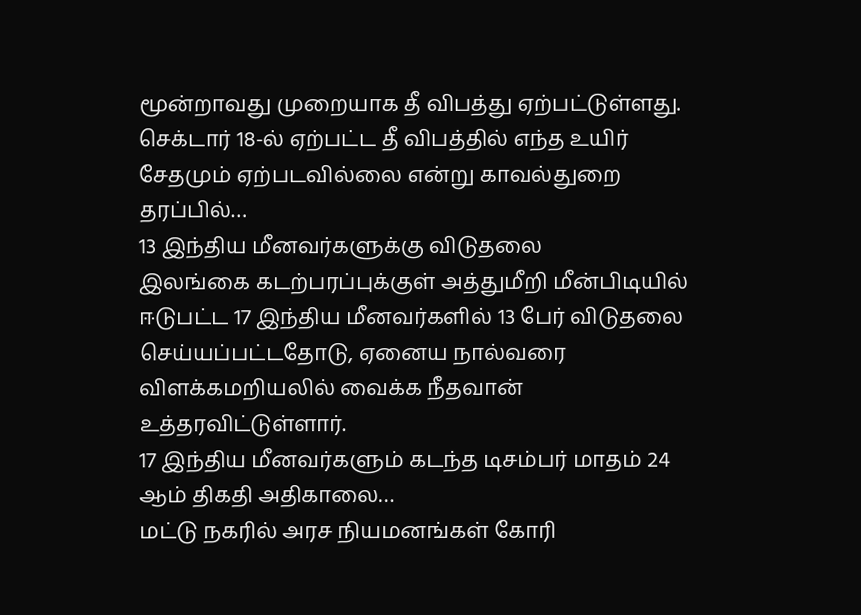மூன்றாவது முறையாக தீ விபத்து ஏற்பட்டுள்ளது.
செக்டார் 18-ல் ஏற்பட்ட தீ விபத்தில் எந்த உயிர் சேதமும் ஏற்படவில்லை என்று காவல்துறை தரப்பில்…
13 இந்திய மீனவர்களுக்கு விடுதலை
இலங்கை கடற்பரப்புக்குள் அத்துமீறி மீன்பிடியில் ஈடுபட்ட 17 இந்திய மீனவர்களில் 13 பேர் விடுதலை செய்யப்பட்டதோடு, ஏனைய நால்வரை விளக்கமறியலில் வைக்க நீதவான் உத்தரவிட்டுள்ளார்.
17 இந்திய மீனவர்களும் கடந்த டிசம்பர் மாதம் 24 ஆம் திகதி அதிகாலை…
மட்டு நகரில் அரச நியமனங்கள் கோரி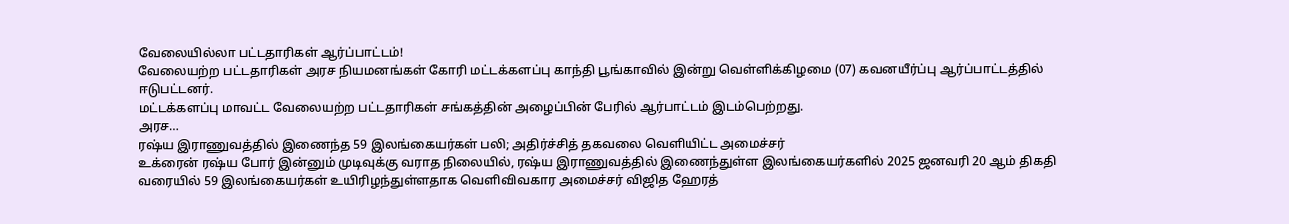வேலையில்லா பட்டதாரிகள் ஆர்ப்பாட்டம்!
வேலையற்ற பட்டதாரிகள் அரச நியமனங்கள் கோரி மட்டக்களப்பு காந்தி பூங்காவில் இன்று வெள்ளிக்கிழமை (07) கவனயீர்ப்பு ஆர்ப்பாட்டத்தில் ஈடுபட்டனர்.
மட்டக்களப்பு மாவட்ட வேலையற்ற பட்டதாரிகள் சங்கத்தின் அழைப்பின் பேரில் ஆர்பாட்டம் இடம்பெற்றது.
அரச…
ரஷ்ய இராணுவத்தில் இணைந்த 59 இலங்கையர்கள் பலி; அதிர்ச்சித் தகவலை வெளியிட்ட அமைச்சர்
உக்ரைன் ரஷ்ய போர் இன்னும் முடிவுக்கு வராத நிலையில், ரஷ்ய இராணுவத்தில் இணைந்துள்ள இலங்கையர்களில் 2025 ஜனவரி 20 ஆம் திகதி வரையில் 59 இலங்கையர்கள் உயிரிழந்துள்ளதாக வெளிவிவகார அமைச்சர் விஜித ஹேரத்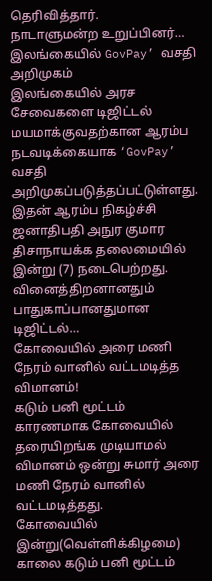தெரிவித்தார்.
நாடாளுமன்ற உறுப்பினர்…
இலங்கையில் GovPay’ வசதி அறிமுகம்
இலங்கையில் அரச சேவைகளை டிஜிட்டல் மயமாக்குவதற்கான ஆரம்ப நடவடிக்கையாக ‘GovPay’ வசதி அறிமுகப்படுத்தப்பட்டுள்ளது. இதன் ஆரம்ப நிகழ்ச்சி ஜனாதிபதி அநுர குமார திசாநாயக்க தலைமையில் இன்று (7) நடைபெற்றது.
வினைத்திறனானதும் பாதுகாப்பானதுமான டிஜிட்டல்…
கோவையில் அரை மணி நேரம் வானில் வட்டமடித்த விமானம்!
கடும் பனி மூட்டம் காரணமாக கோவையில் தரையிறங்க முடியாமல் விமானம் ஒன்று சுமார் அரை மணி நேரம் வானில் வட்டமடித்தது.
கோவையில் இன்று(வெள்ளிக்கிழமை) காலை கடும் பனி மூட்டம்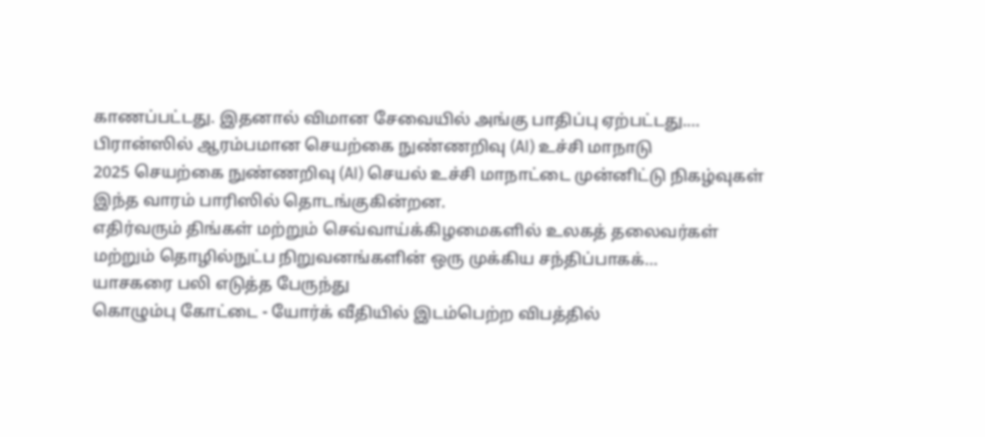காணப்பட்டது. இதனால் விமான சேவையில் அங்கு பாதிப்பு ஏற்பட்டது.…
பிரான்ஸில் ஆரம்பமான செயற்கை நுண்ணறிவு (AI) உச்சி மாநாடு
2025 செயற்கை நுண்ணறிவு (AI) செயல் உச்சி மாநாட்டை முன்னிட்டு நிகழ்வுகள் இந்த வாரம் பாரிஸில் தொடங்குகின்றன.
எதிர்வரும் திங்கள் மற்றும் செவ்வாய்க்கிழமைகளில் உலகத் தலைவர்கள் மற்றும் தொழில்நுட்ப நிறுவனங்களின் ஒரு முக்கிய சந்திப்பாகக்…
யாசகரை பலி எடுத்த பேருந்து
கொழும்பு கோட்டை - யோர்க் வீதியில் இடம்பெற்ற விபத்தில்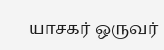யாசகர் ஒருவர்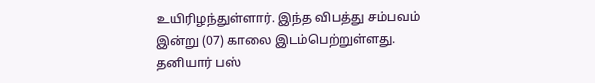உயிரிழந்துள்ளார். இந்த விபத்து சம்பவம் இன்று (07) காலை இடம்பெற்றுள்ளது.
தனியார் பஸ்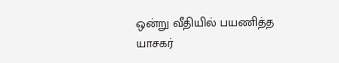ஒன்று வீதியில் பயணித்த யாசகர்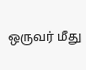ஒருவர் மீது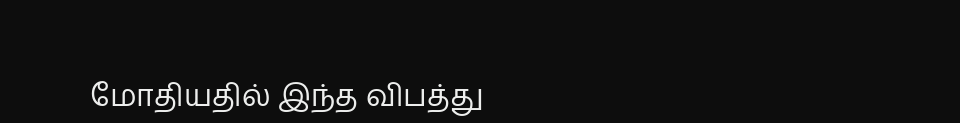மோதியதில் இந்த விபத்து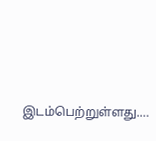இடம்பெற்றுள்ளது.…